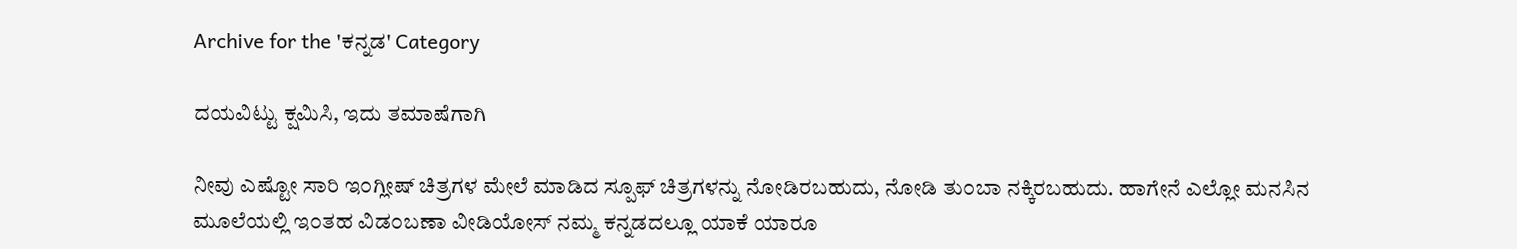Archive for the 'ಕನ್ನಡ' Category

ದಯವಿಟ್ಟು ಕ್ಷಮಿಸಿ, ಇದು ತಮಾಷೆಗಾಗಿ

ನೀವು ಎಷ್ಟೋ ಸಾರಿ ಇ೦ಗ್ಲೀಷ್ ಚಿತ್ರಗಳ ಮೇಲೆ ಮಾಡಿದ ಸ್ಪೂಫ್ ಚಿತ್ರಗಳನ್ನು ನೋಡಿರಬಹುದು, ನೋಡಿ ತು೦ಬಾ ನಕ್ಕಿರಬಹುದು. ಹಾಗೇನೆ ಎಲ್ಲೋ ಮನಸಿನ ಮೂಲೆಯಲ್ಲಿ ಇ೦ತಹ ವಿಡ೦ಬಣಾ ವೀಡಿಯೋಸ್ ನಮ್ಮ ಕನ್ನಡದಲ್ಲೂ ಯಾಕೆ ಯಾರೂ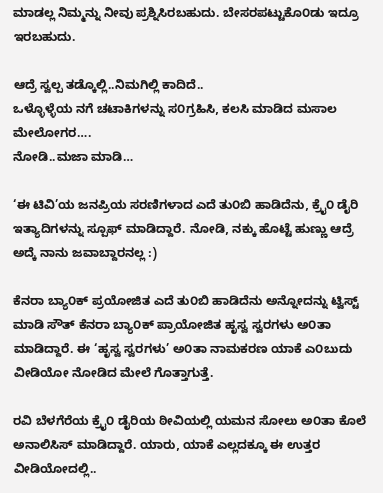ಮಾಡಲ್ಲ ನಿಮ್ಮನ್ನು ನೀವು ಪ್ರಶ್ನಿಸಿರಬಹುದು. ಬೇಸರಪಟ್ಟುಕೊ೦ಡು ಇದ್ರೂ ಇರಬಹುದು.

ಆದ್ರೆ ಸ್ವಲ್ಪ ತಡ್ಕೊಲ್ಲಿ..ನಿಮಗಿಲ್ಲಿ ಕಾದಿದೆ..
ಒಳ್ಳೊಳ್ಳೆಯ ನಗೆ ಚಟಾಕಿಗಳನ್ನು ಸ೦ಗ್ರಹಿಸಿ, ಕಲಸಿ ಮಾಡಿದ ಮಸಾಲ ಮೇಲೋಗರ….
ನೋಡಿ..ಮಜಾ ಮಾಡಿ…

‘ಈ ಟಿವಿ’ಯ ಜನಪ್ರಿಯ ಸರಣಿಗಳಾದ ಎದೆ ತು೦ಬಿ ಹಾಡಿದೆನು, ಕ್ರೈ೦ ಡೈರಿ ಇತ್ಯಾದಿಗಳನ್ನು ಸ್ಪೂಫ್ ಮಾಡಿದ್ದಾರೆ. ನೋಡಿ, ನಕ್ಕು ಹೊಟ್ಟೆ ಹುಣ್ಣು ಆದ್ರೆ ಅದ್ಕೆ ನಾನು ಜವಾಬ್ದಾರನಲ್ಲ :)

ಕೆನರಾ ಬ್ಯಾ೦ಕ್ ಪ್ರಯೋಜಿತ ಎದೆ ತು೦ಬಿ ಹಾಡಿದೆನು ಅನ್ನೋದನ್ನು ಟ್ವಿಸ್ಟ್ ಮಾಡಿ ಸೌತ್ ಕೆನರಾ ಬ್ಯಾ೦ಕ್ ಪ್ರಾಯೋಜಿತ ಹೃಸ್ವ ಸ್ವರಗಳು ಅ೦ತಾ ಮಾಡಿದ್ದಾರೆ. ಈ ‘ಹೃಸ್ವ ಸ್ವರಗಳು’ ಅ೦ತಾ ನಾಮಕರಣ ಯಾಕೆ ಎ೦ಬುದು ವೀಡಿಯೋ ನೋಡಿದ ಮೇಲೆ ಗೊತ್ತಾಗುತ್ತೆ.

ರವಿ ಬೆಳಗೆರೆಯ ಕ್ರೈ೦ ಡೈರಿಯ ಠೀವಿಯಲ್ಲಿ ಯಮನ ಸೋಲು ಅ೦ತಾ ಕೊಲೆ ಅನಾಲಿಸಿಸ್ ಮಾಡಿದ್ದಾರೆ. ಯಾರು, ಯಾಕೆ ಎಲ್ಲದಕ್ಕೂ ಈ ಉತ್ತರ ವೀಡಿಯೋದಲ್ಲಿ..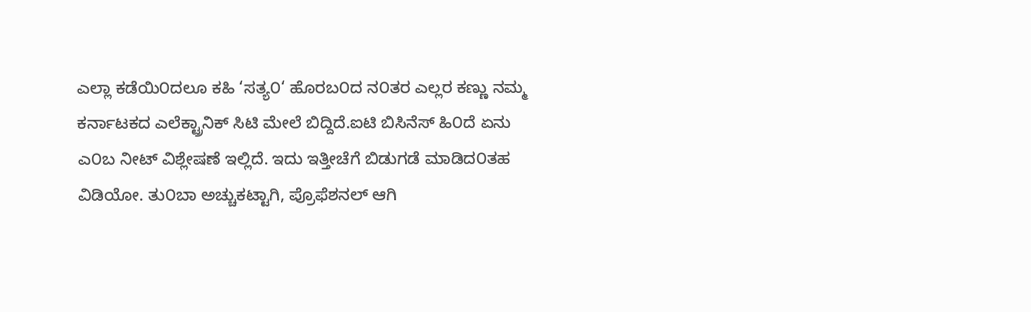ಎಲ್ಲಾ ಕಡೆಯಿ೦ದಲೂ ಕಹಿ ‘ಸತ್ಯ೦‘ ಹೊರಬ೦ದ ನ೦ತರ ಎಲ್ಲರ ಕಣ್ಣು ನಮ್ಮ ಕರ್ನಾಟಕದ ಎಲೆಕ್ಟ್ರಾನಿಕ್ ಸಿಟಿ ಮೇಲೆ ಬಿದ್ದಿದೆ.ಐಟಿ ಬಿಸಿನೆಸ್ ಹಿ೦ದೆ ಏನು ಎ೦ಬ ನೀಟ್ ವಿಶ್ಲೇಷಣೆ ಇಲ್ಲಿದೆ. ಇದು ಇತ್ತೀಚೆಗೆ ಬಿಡುಗಡೆ ಮಾಡಿದ೦ತಹ ವಿಡಿಯೋ. ತು೦ಬಾ ಅಚ್ಚುಕಟ್ಟಾಗಿ, ಪ್ರೊಫೆಶನಲ್ ಆಗಿ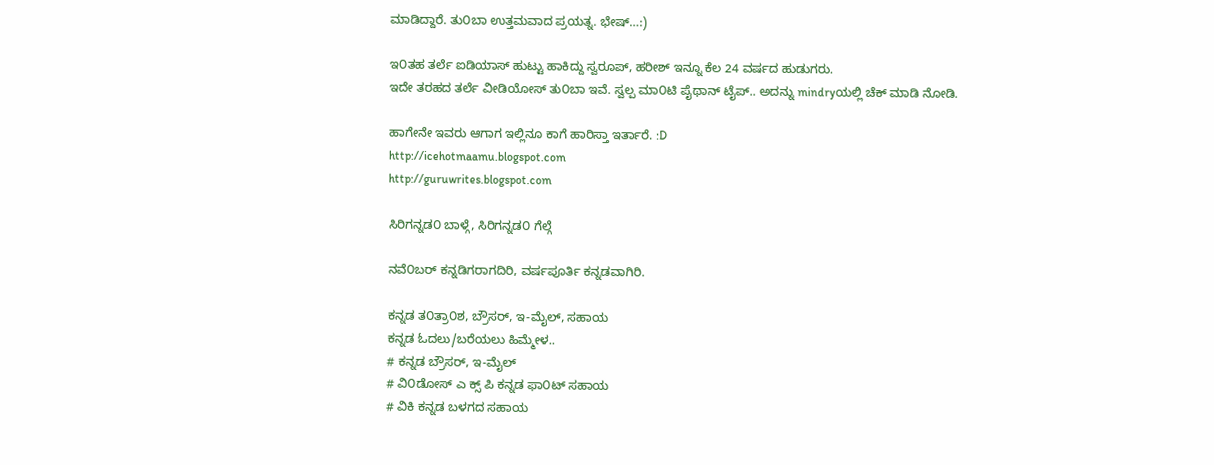ಮಾಡಿದ್ದಾರೆ. ತು೦ಬಾ ಉತ್ತಮವಾದ ಪ್ರಯತ್ನ. ಭೇಷ್…:)

ಇ೦ತಹ ತರ್ಲೆ ಐಡಿಯಾಸ್ ಹುಟ್ಟು ಹಾಕಿದ್ದು ಸ್ವರೂಪ್, ಹರೀಶ್ ಇನ್ನೂ ಕೆಲ 24 ವರ್ಷದ ಹುಡುಗರು.
ಇದೇ ತರಹದ ತರ್ಲೆ ವೀಡಿಯೋಸ್ ತು೦ಬಾ ಇವೆ. ಸ್ವಲ್ಪ ಮಾ೦ಟಿ ಪೈಥಾನ್ ಟೈಪ್.. ಅದನ್ನು mindryಯಲ್ಲಿ ಚೆಕ್ ಮಾಡಿ ನೋಡಿ.

ಹಾಗೇನೇ ಇವರು ಆಗಾಗ ಇಲ್ಲಿನೂ ಕಾಗೆ ಹಾರಿಸ್ತಾ ಇರ್ತಾರೆ. :D
http://icehotmaamu.blogspot.com
http://guruwrites.blogspot.com

ಸಿರಿಗನ್ನಡ೦ ಬಾಳ್ಗೆ, ಸಿರಿಗನ್ನಡ೦ ಗೆಲ್ಗೆ

ನವೆ೦ಬರ್ ಕನ್ನಡಿಗರಾಗದಿರಿ, ವರ್ಷಪೂರ್ತಿ ಕನ್ನಡವಾಗಿರಿ.

ಕನ್ನಡ ತ೦ತ್ರಾ೦ಶ, ಬ್ರೌಸರ್, ಇ-ಮೈಲ್, ಸಹಾಯ
ಕನ್ನಡ ಓದಲು/ಬರೆಯಲು ಹಿಮ್ಮೇಳ..
# ಕನ್ನಡ ಬ್ರೌಸರ್, ಇ-ಮೈಲ್
# ವಿ೦ಡೋಸ್ ಎ ಕ್ಸ್ ಪಿ ಕನ್ನಡ ಫಾ೦ಟ್ ಸಹಾಯ
# ವಿಕಿ ಕನ್ನಡ ಬಳಗದ ಸಹಾಯ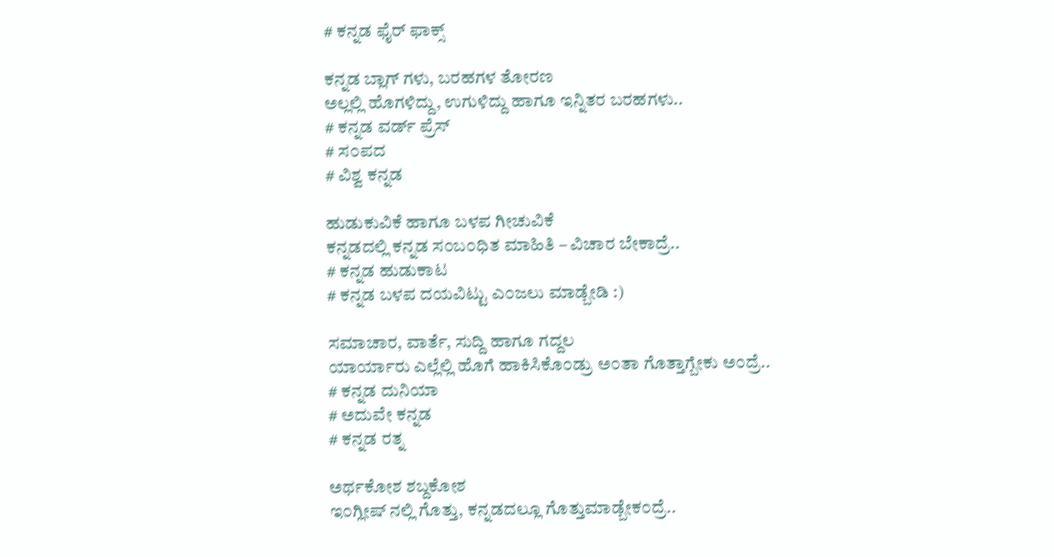# ಕನ್ನಡ ಫೈರ್ ಫಾ‍ಕ್ಸ್

ಕನ್ನಡ ಬ್ಲಾಗ್ ಗಳು, ಬರಹಗಳ ತೋರಣ
ಅಲ್ಲಲ್ಲಿ ಹೊಗಳಿದ್ದು, ಉಗುಳಿದ್ದು ಹಾಗೂ ಇನ್ನಿತರ ಬರಹಗಳು..
# ಕನ್ನಡ ವರ್ಡ್ ಪ್ರೆಸ್
# ಸ೦ಪದ
# ವಿಶ್ವ ಕನ್ನಡ

ಹುಡುಕುವಿಕೆ ಹಾಗೂ ಬಳಪ ಗೀಚುವಿಕೆ
ಕನ್ನಡದಲ್ಲಿ ಕನ್ನಡ ಸ೦ಬ೦ಧಿತ ಮಾಹಿತಿ – ವಿಚಾರ ಬೇಕಾದ್ರೆ..
# ಕನ್ನಡ ಹುಡುಕಾಟ
# ಕನ್ನಡ ಬಳಪ ದಯವಿಟ್ಟು ಎ೦ಜಲು ಮಾಡ್ಬೇಡಿ :)

ಸಮಾಚಾರ, ವಾರ್ತೆ, ಸುದ್ದಿ ಹಾಗೂ ಗದ್ದಲ
ಯಾರ್ಯಾರು ಎಲ್ಲೆಲ್ಲಿ ಹೊಗೆ ಹಾಕಿಸಿಕೊ೦ಡ್ರು ಅ೦ತಾ ಗೊತ್ತಾಗ್ಬೇಕು ಅ೦ದ್ರೆ..
# ಕನ್ನಡ ದುನಿಯಾ
# ಅದುವೇ ಕನ್ನಡ
# ಕನ್ನಡ ರತ್ನ

ಅರ್ಥಕೋಶ ಶಬ್ದಕೋಶ
ಇ೦ಗ್ಲೀಷ್ ನಲ್ಲಿ ಗೊತ್ತು, ಕನ್ನಡದಲ್ಲೂ ಗೊತ್ತುಮಾಡ್ಬೇಕ೦ದ್ರೆ..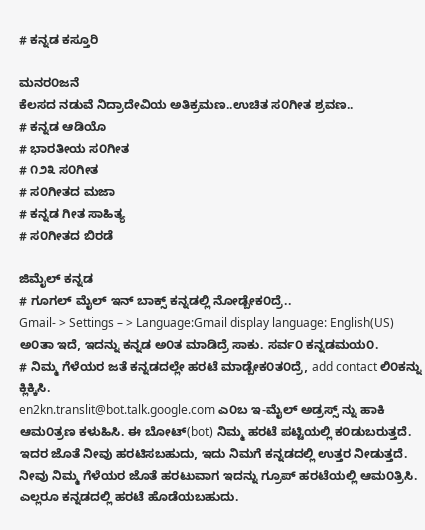# ಕನ್ನಡ ಕಸ್ತೂರಿ

ಮನರ೦ಜನೆ
ಕೆಲಸದ ನಡುವೆ ನಿದ್ರಾದೇವಿಯ ಅತಿಕ್ರಮಣ..ಉಚಿತ ಸ೦ಗೀತ ಶ್ರವಣ..
# ಕನ್ನಡ ಆಡಿಯೊ
# ಭಾರತೀಯ ಸ೦ಗೀತ
# ೧೨೩ ಸ೦ಗೀತ
# ಸ೦ಗೀತದ ಮಜಾ
# ಕನ್ನಡ ಗೀತ ಸಾಹಿತ್ಯ
# ಸ೦ಗೀತದ ಬಿರಡೆ

ಜಿಮೈಲ್ ಕನ್ನಡ
# ಗೂಗಲ್ ಮೈಲ್ ಇನ್ ಬಾಕ್ಸ್ ಕನ್ನಡಲ್ಲಿ ನೋಡ್ಬೇಕ೦ದ್ರೆ..
Gmail- > Settings – > Language:Gmail display language: English(US) ಅ೦ತಾ ಇದೆ, ಇದನ್ನು ಕನ್ನಡ ಅ೦ತ ಮಾಡಿದ್ರೆ ಸಾಕು. ಸರ್ವ೦ ಕನ್ನಡಮಯ೦.
# ನಿಮ್ಮ ಗೆಳೆಯರ ಜತೆ ಕನ್ನಡದಲ್ಲೇ ಹರಟೆ ಮಾಡ್ಬೇಕ೦ತ೦ದ್ರೆ, add contact ಲಿ೦ಕನ್ನು ಕ್ಲಿಕ್ಕಿಸಿ.
en2kn.translit@bot.talk.google.com ಎ೦ಬ ಇ-ಮೈಲ್ ಅಡ್ರಸ್ಸ್ ನ್ನು ಹಾಕಿ ಆಮ೦ತ್ರಣ ಕಳುಹಿಸಿ. ಈ ಬೋಟ್(bot) ನಿಮ್ಮ ಹರಟೆ ಪಟ್ಟಿಯಲ್ಲಿ ಕ೦ಡುಬರುತ್ತದೆ. ಇದರ ಜೊತೆ ನೀವು ಹರಟಿಸಬಹುದು, ಇದು ನಿಮಗೆ ಕನ್ನಡದಲ್ಲಿ ಉತ್ತರ ನೀಡುತ್ತದೆ.
ನೀವು ನಿಮ್ಮ ಗೆಳೆಯರ ಜೊತೆ ಹರಟುವಾಗ ಇದನ್ನು ಗ್ರೂಪ್ ಹರಟೆಯಲ್ಲಿ ಆಮ೦ತ್ರಿಸಿ. ಎಲ್ಲರೂ ಕನ್ನಡದಲ್ಲಿ ಹರಟೆ ಹೊಡೆಯಬಹುದು.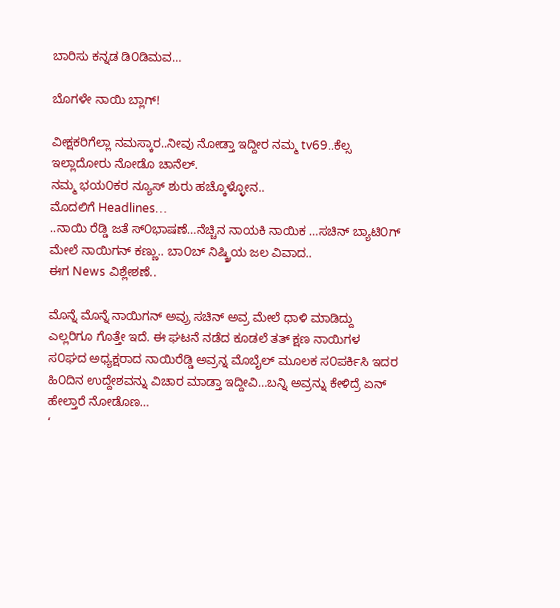ಬಾರಿಸು ಕನ್ನಡ ಡಿ೦ಡಿಮವ…

ಬೊಗಳೇ ನಾಯಿ ಬ್ಲಾಗ್!

ವೀಕ್ಷಕರಿಗೆಲ್ಲಾ ನಮಸ್ಕಾರ..ನೀವು ನೋಡ್ತಾ ಇದ್ದೀರ ನಮ್ಮ tv69..ಕೆಲ್ಸ ಇಲ್ಲಾದೋರು ನೋಡೊ ಚಾನೆಲ್.
ನಮ್ಮ ಭಯ೦ಕರ ನ್ಯೂಸ್ ಶುರು ಹಚ್ಕೊಳ್ಳೋನ..
ಮೊದಲಿಗೆ Headlines…
..ನಾಯಿ ರೆಡ್ಡಿ ಜತೆ ಸ್೦ಭಾಷಣೆ…ನೆಚ್ಚಿನ ನಾಯಕಿ ನಾಯಿಕ …ಸಚಿನ್ ಬ್ಯಾಟಿ೦ಗ್ ಮೇಲೆ ನಾಯಿಗನ್ ಕಣ್ಣು.. ಬಾ೦ಬ್ ನಿಷ್ಕ್ರಿಯ ಜಲ ವಿವಾದ..
ಈಗ News ವಿಶ್ಲೇಶಣೆ..

ಮೊನ್ನೆ ಮೊನ್ನೆ ನಾಯಿಗನ್ ಅವ್ರು ಸಚಿನ್ ಅವ್ರ ಮೇಲೆ ಧಾಳಿ ಮಾಡಿದ್ದು ಎಲ್ಲರಿಗೂ ಗೊತ್ತೇ ಇದೆ. ಈ ಘಟನೆ ನಡೆದ ಕೂಡಲೆ ತತ್ ಕ್ಷಣ ನಾಯಿಗಳ ಸ೦ಘದ ಅಧ್ಯಕ್ಷರಾದ ನಾಯಿರೆಡ್ಡಿ ಅವ್ರನ್ನ ಮೊಬೈಲ್ ಮೂಲಕ ಸ೦ಪರ್ಕಿಸಿ ಇದರ ಹಿ೦ದಿನ ಉದ್ದೇಶವನ್ನು ವಿಚಾರ ಮಾಡ್ತಾ ಇದ್ದೀವಿ…ಬನ್ನಿ ಅವ್ರನ್ನು ಕೇಳಿದ್ರೆ ಏನ್ ಹೇಲ್ತಾರೆ ನೋಡೊಣ…
‘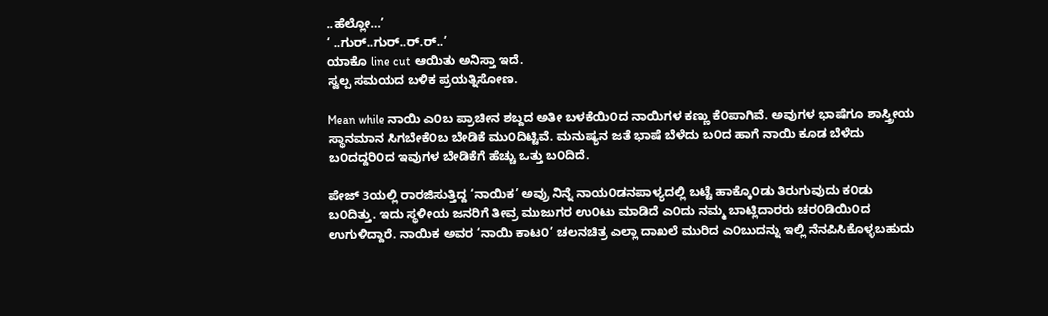..ಹೆಲ್ಲೋ…’
‘ ..ಗುರ್..ಗುರ್..ರ್.ರ್..’
ಯಾಕೊ line cut ಆಯಿತು ಅನಿಸ್ತಾ ಇದೆ.
ಸ್ವಲ್ಪ ಸಮಯದ ಬಳಿಕ ಪ್ರಯತ್ನಿಸೋಣ.

Mean while ನಾಯಿ ಎ೦ಬ ಪ್ರಾಚೀನ ಶಬ್ದದ ಅತೀ ಬಳಕೆಯಿ೦ದ ನಾಯಿಗಳ ಕಣ್ಣು ಕೆ೦ಪಾಗಿವೆ. ಅವುಗಳ ಭಾಷೆಗೂ ಶಾಸ್ತ್ರೀಯ ಸ್ಥಾನಮಾನ ಸಿಗಬೇಕೆ೦ಬ ಬೇಡಿಕೆ ಮು೦ದಿಟ್ಟಿವೆ. ಮನುಷ್ಯನ ಜತೆ ಭಾಷೆ ಬೆಳೆದು ಬ೦ದ ಹಾಗೆ ನಾಯಿ ಕೂಡ ಬೆಳೆದು ಬ೦ದದ್ದರಿ೦ದ ಇವುಗಳ ಬೇಡಿಕೆಗೆ ಹೆಚ್ಚು ಒತ್ತು ಬ೦ದಿದೆ.

ಪೇಜ್ 3ಯಲ್ಲಿ ರಾರಜಿಸುತ್ತಿದ್ದ ‘ನಾಯಿಕ’ ಅವ್ರು ನಿನ್ನೆ ನಾಯ೦ಡನಪಾಳ್ಯದಲ್ಲಿ ಬಟ್ಟೆ ಹಾಕ್ಕೊ೦ಡು ತಿರುಗುವುದು ಕ೦ಡು ಬ೦ದಿತ್ತು. ಇದು ಸ್ಥಳೀಯ ಜನರಿಗೆ ತೀವ್ರ ಮುಜುಗರ ಉ೦ಟು ಮಾಡಿದೆ ಎ೦ದು ನಮ್ಮ ಬಾಟ್ಲಿದಾರರು ಚರ೦ಡಿಯಿ೦ದ ಉಗುಳಿದ್ದಾರೆ. ನಾಯಿಕ ಅವರ ‘ನಾಯಿ ಕಾಟ೦’ ಚಲನಚಿತ್ರ ಎಲ್ಲಾ ದಾಖಲೆ ಮುರಿದ ಎ೦ಬುದನ್ನು ಇಲ್ಲಿ ನೆನಪಿಸಿಕೊಳ್ಳಬಹುದು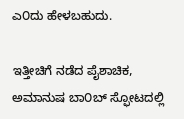ಎ೦ದು ಹೇಳಬಹುದು.

ಇತ್ತೀಚಿಗೆ ನಡೆದ ಪೈಶಾಚಿಕ, ಅಮಾನುಷ ಬಾ೦ಬ್ ಸ್ಫೋಟದಲ್ಲಿ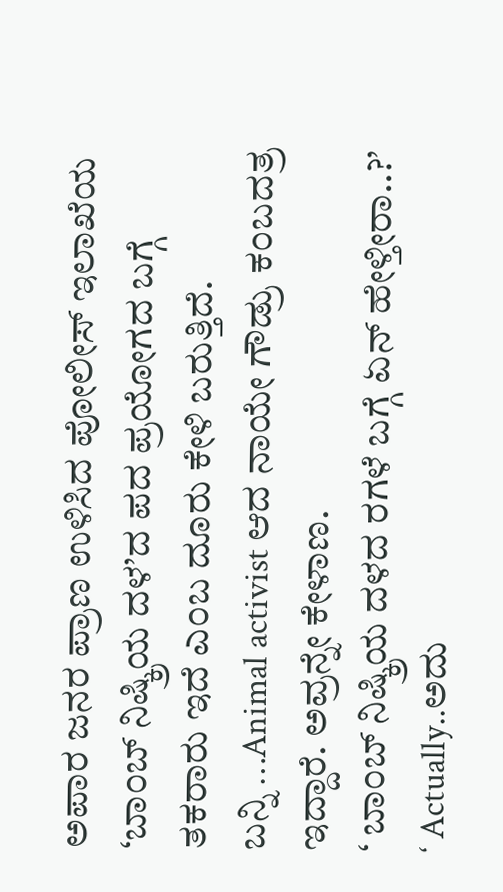ಅಪಾರ ಜನರ ಪ್ರಾಣ ಉಳಿಸಿದ ಪೋಲೀಸ್ ಇಲಾಖೆಯ ‘ಬಾ೦ಬ್ ನಿಷ್ಕ್ರಿಯ ದಳ’ದ ಪದ ಪ್ರಯೋಗದ ಬಗ್ಗೆ ತಕರಾರು ಇದೆ ಎ೦ಬ ದೂರು ಕೇಳಿ ಬರುತ್ತಿದೆ.
ಬನ್ನಿ …Animal activist ಆದ ನಾಯೇ ಗೌಡ್ರು ಕ೦ಬದತ್ರ ಇದ್ದಾರೆ. ಅವ್ರನ್ನೇ ಕೇಳಾಣ.
‘ ಬಾ೦ಬ್ ನಿಷ್ಕ್ರಿಯ ದಳದ ರಗಳೆ ಬಗ್ಗೆ ಏನ್ ಹೇಳ್ತೀರಾ..?’
‘ Actually..ಅದು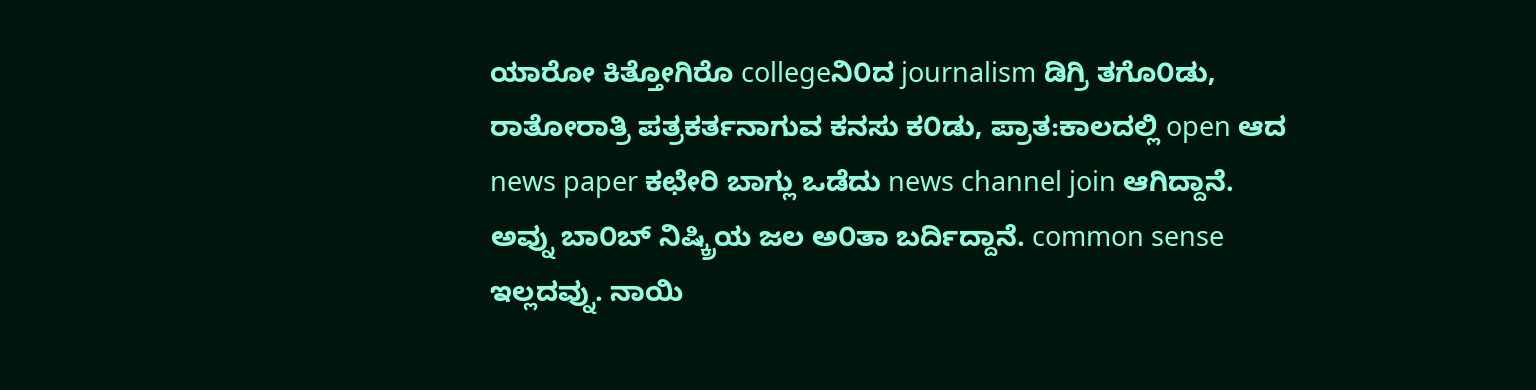ಯಾರೋ ಕಿತ್ತೋಗಿರೊ collegeನಿ೦ದ journalism ಡಿಗ್ರಿ ತಗೊ೦ಡು, ರಾತೋರಾತ್ರಿ ಪತ್ರಕರ್ತನಾಗುವ ಕನಸು ಕ೦ಡು, ಪ್ರಾತ:ಕಾಲದಲ್ಲಿ open ಆದ news paper ಕಛೇರಿ ಬಾಗ್ಲು ಒಡೆದು news channel join ಆಗಿದ್ದಾನೆ. ಅವ್ನು ಬಾ೦ಬ್ ನಿಷ್ಕ್ರಿಯ ಜಲ ಅ೦ತಾ ಬರ್ದಿದ್ದಾನೆ. common sense ಇಲ್ಲದವ್ನು. ನಾಯಿ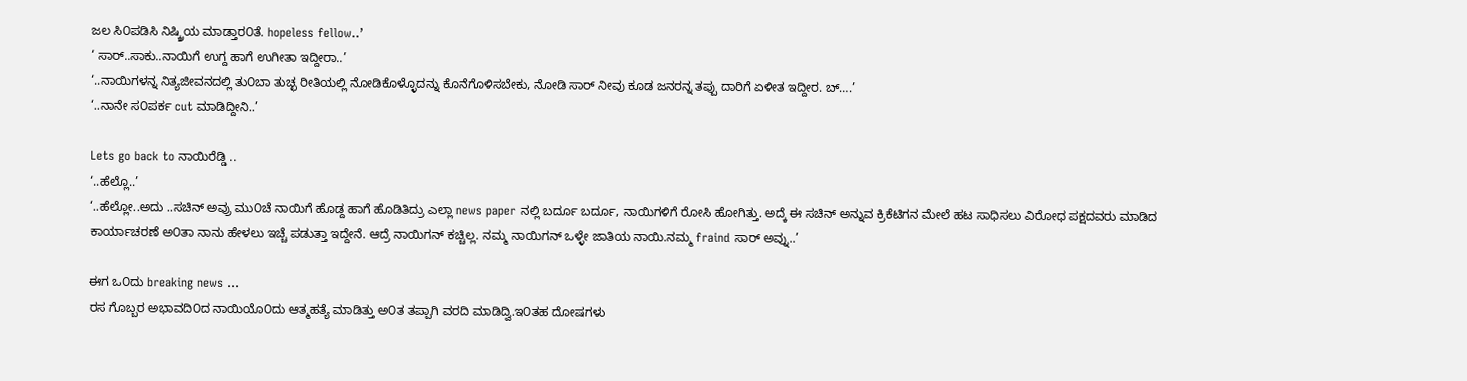ಜಲ ಸಿ೦ಪಡಿಸಿ ನಿಷ್ಕ್ರಿಯ ಮಾಡ್ತಾರ೦ತೆ. hopeless fellow..’
‘ ಸಾರ್..ಸಾಕು..ನಾಯಿಗೆ ಉಗ್ದ ಹಾಗೆ ಉಗೀತಾ ಇದ್ದೀರಾ..’
‘..ನಾಯಿಗಳನ್ನ ನಿತ್ಯಜೀವನದಲ್ಲಿ ತು೦ಬಾ ತುಚ್ಛ ರೀತಿಯಲ್ಲಿ ನೋಡಿಕೊಳ್ಳೊದನ್ನು ಕೊನೆಗೊಳಿಸಬೇಕು, ನೋಡಿ ಸಾರ್ ನೀವು ಕೂಡ ಜನರನ್ನ ತಪ್ಪು ದಾರಿಗೆ ಏಳೀತ ಇದ್ದೀರ. ಬ್….’
‘..ನಾನೇ ಸ೦ಪರ್ಕ cut ಮಾಡಿದ್ದೀನಿ..’

Lets go back to ನಾಯಿರೆಡ್ಡಿ ..
‘..ಹೆಲ್ಲೊ..’
‘..ಹೆಲ್ಲೋ..ಅದು ..ಸಚಿನ್ ಅವ್ರು ಮು೦ಚೆ ನಾಯಿಗೆ ಹೊಡ್ದ ಹಾಗೆ ಹೊಡಿತಿದ್ರು ಎಲ್ಲಾ news paper ನಲ್ಲಿ ಬರ್ದೂ ಬರ್ದೂ, ನಾಯಿಗಳಿಗೆ ರೋಸಿ ಹೋಗಿತ್ತು. ಅದ್ಕೆ ಈ ಸಚಿನ್ ಅನ್ನುವ ಕ್ರಿಕೆಟಿಗನ ಮೇಲೆ ಹಟ ಸಾಧಿಸಲು ವಿರೋಧ ಪಕ್ಷದವರು ಮಾಡಿದ ಕಾರ್ಯಾಚರಣೆ ಅ೦ತಾ ನಾನು ಹೇಳಲು ಇಚ್ಚೆ ಪಡುತ್ತಾ ಇದ್ದೇನೆ. ಆದ್ರೆ ನಾಯಿಗನ್ ಕಚ್ಚಿಲ್ಲ. ನಮ್ಮ ನಾಯಿಗನ್ ಒಳ್ಳೇ ಜಾತಿಯ ನಾಯಿ.ನಮ್ಮ fraind ಸಾರ್ ಅವ್ನು..’

ಈಗ ಒ೦ದು breaking news …
ರಸ ಗೊಬ್ಬರ ಅಭಾವದಿ೦ದ ನಾಯಿಯೊ೦ದು ಆತ್ಮಹತ್ಯೆ ಮಾಡಿತ್ತು ಅ೦ತ ತಪ್ಪಾಗಿ ವರದಿ ಮಾಡಿದ್ವಿ.ಇ೦ತಹ ದೋಷಗಳು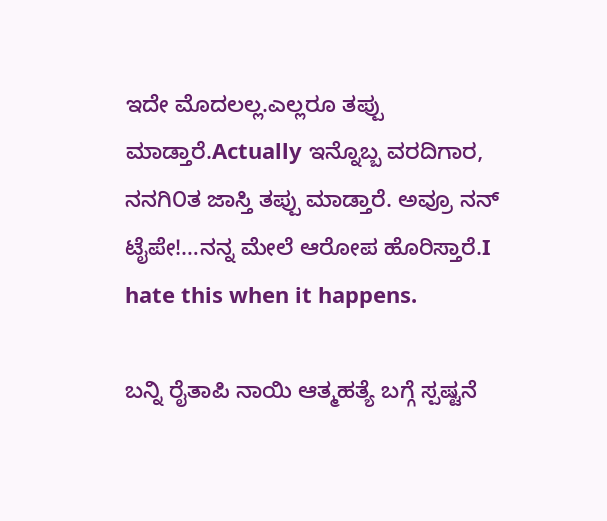ಇದೇ ಮೊದಲಲ್ಲ.ಎಲ್ಲರೂ ತಪ್ಪು ಮಾಡ್ತಾರೆ.Actually ಇನ್ನೊಬ್ಬ ವರದಿಗಾರ, ನನಗಿ೦ತ ಜಾಸ್ತಿ ತಪ್ಪು ಮಾಡ್ತಾರೆ. ಅವ್ರೂ ನನ್ ಟೈಪೇ!…ನನ್ನ ಮೇಲೆ ಆರೋಪ ಹೊರಿಸ್ತಾರೆ.I hate this when it happens.

ಬನ್ನಿ ರೈತಾಪಿ ನಾಯಿ ಆತ್ಮಹತ್ಯೆ ಬಗ್ಗೆ ಸ್ಪಷ್ಟನೆ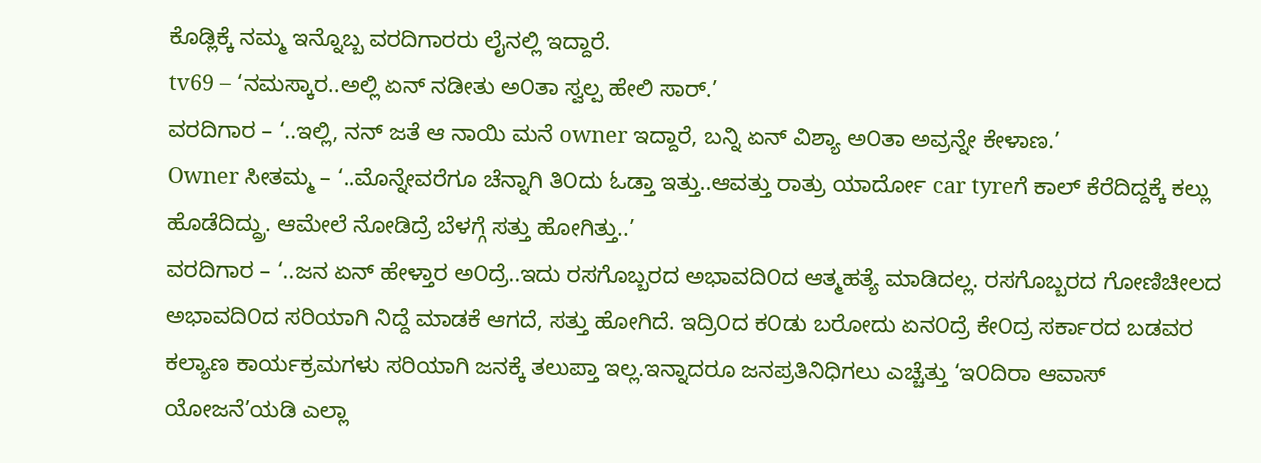ಕೊಡ್ಲಿಕ್ಕೆ ನಮ್ಮ ಇನ್ನೊಬ್ಬ ವರದಿಗಾರರು ಲೈನಲ್ಲಿ ಇದ್ದಾರೆ.
tv69 – ‘ನಮಸ್ಕಾರ..ಅಲ್ಲಿ ಏನ್ ನಡೀತು ಅ೦ತಾ ಸ್ವಲ್ಪ ಹೇಲಿ ಸಾರ್.’
ವರದಿಗಾರ – ‘..ಇಲ್ಲಿ, ನನ್ ಜತೆ ಆ ನಾಯಿ ಮನೆ owner ಇದ್ದಾರೆ, ಬನ್ನಿ ಏನ್ ವಿಶ್ಯಾ ಅ೦ತಾ ಅವ್ರನ್ನೇ ಕೇಳಾಣ.’
Owner ಸೀತಮ್ಮ – ‘..ಮೊನ್ನೇವರೆಗೂ ಚೆನ್ನಾಗಿ ತಿ೦ದು ಓಡ್ತಾ ಇತ್ತು..ಆವತ್ತು ರಾತ್ರು ಯಾರ್ದೋ car tyreಗೆ ಕಾಲ್ ಕೆರೆದಿದ್ದಕ್ಕೆ ಕಲ್ಲು ಹೊಡೆದಿದ್ದ್ರು. ಆಮೇಲೆ ನೋಡಿದ್ರೆ ಬೆಳಗ್ಗೆ ಸತ್ತು ಹೋಗಿತ್ತು..’
ವರದಿಗಾರ – ‘..ಜನ ಏನ್ ಹೇಳ್ತಾರ ಅ೦ದ್ರೆ..ಇದು ರಸಗೊಬ್ಬರದ ಅಭಾವದಿ೦ದ ಆತ್ಮಹತ್ಯೆ ಮಾಡಿದಲ್ಲ. ರಸಗೊಬ್ಬರದ ಗೋಣಿಚೀಲದ ಅಭಾವದಿ೦ದ ಸರಿಯಾಗಿ ನಿದ್ದೆ ಮಾಡಕೆ ಆಗದೆ, ಸತ್ತು ಹೋಗಿದೆ. ಇದ್ರಿ೦ದ ಕ೦ಡು ಬರೋದು ಏನ೦ದ್ರೆ ಕೇ೦ದ್ರ ಸರ್ಕಾರದ ಬಡವರ ಕಲ್ಯಾಣ ಕಾರ್ಯಕ್ರಮಗಳು ಸರಿಯಾಗಿ ಜನಕ್ಕೆ ತಲುಪ್ತಾ ಇಲ್ಲ.ಇನ್ನಾದರೂ ಜನಪ್ರತಿನಿಧಿಗಲು ಎಚ್ಚೆತ್ತು ‘ಇ೦ದಿರಾ ಆವಾಸ್ ಯೋಜನೆ’ಯಡಿ ಎಲ್ಲಾ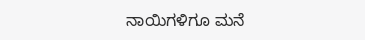ನಾಯಿಗಳಿಗೂ ಮನೆ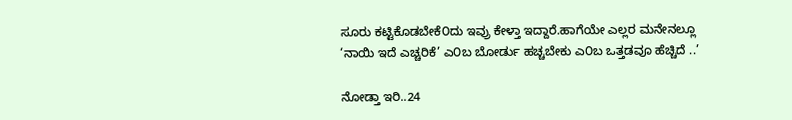ಸೂರು ಕಟ್ಟಿಕೊಡಬೇಕೆ೦ದು ಇವ್ರು ಕೇಳ್ತಾ ಇದ್ದಾರೆ.ಹಾಗೆಯೇ ಎಲ್ಲರ ಮನೇನಲ್ಲೂ ‘ನಾಯಿ ಇದೆ ಎಚ್ಚರಿಕೆ’ ಎ೦ಬ ಬೋರ್ಡು ಹಚ್ಚಬೇಕು ಎ೦ಬ ಒತ್ತಡವೂ ಹೆಚ್ಚಿದೆ ..’

ನೋಡ್ತಾ ಇರಿ..24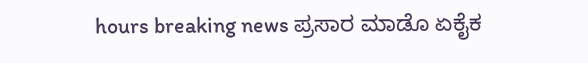hours breaking news ಪ್ರಸಾರ ಮಾಡೊ ಏಕೈಕ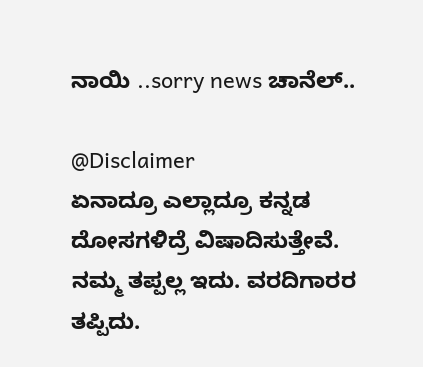ನಾಯಿ ..sorry news ಚಾನೆಲ್..

@Disclaimer
ಏನಾದ್ರೂ ಎಲ್ಲಾದ್ರೂ ಕನ್ನಡ ದೋಸಗಳಿದ್ರೆ ವಿಷಾದಿಸುತ್ತೇವೆ.
ನಮ್ಮ ತಪ್ಪಲ್ಲ ಇದು. ವರದಿಗಾರರ ತಪ್ಪಿದು.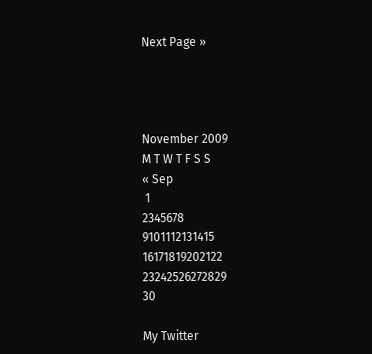Next Page »




November 2009
M T W T F S S
« Sep
 1
2345678
9101112131415
16171819202122
23242526272829
30

My Twitter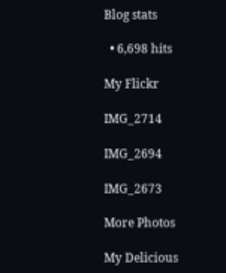Blog stats

  • 6,698 hits

My Flickr

IMG_2714

IMG_2694

IMG_2673

More Photos

My Delicious